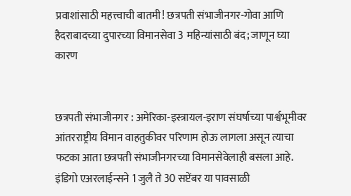प्रवाशांसाठी महत्त्वाची बातमी! छत्रपती संभाजीनगर-गोवा आणि हैदराबादच्या दुपारच्या विमानसेवा 3 महिन्यांसाठी बंद; जाणून घ्या कारण


छत्रपती संभाजीनगर : अमेरिका-इस्त्रायल-इराण संघर्षाच्या पार्श्वभूमीवर आंतरराष्ट्रीय विमान वाहतुकीवर परिणाम होऊ लागला असून त्याचा फटका आता छत्रपती संभाजीनगरच्या विमानसेवेलाही बसला आहे. इंडिगो एअरलाईन्सने 1 जुलै ते 30 सप्टेंबर या पावसाळी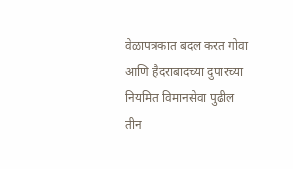वेळापत्रकात बदल करत गोवा आणि हैदराबादच्या दुपारच्या नियमित विमानसेवा पुढील तीन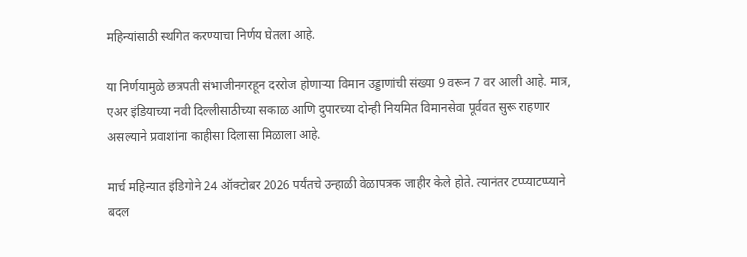महिन्यांसाठी स्थगित करण्याचा निर्णय घेतला आहे.

या निर्णयामुळे छत्रपती संभाजीनगरहून दररोज होणाऱ्या विमान उड्डाणांची संख्या 9 वरून 7 वर आली आहे. मात्र, एअर इंडियाच्या नवी दिल्लीसाठीच्या सकाळ आणि दुपारच्या दोन्ही नियमित विमानसेवा पूर्ववत सुरू राहणार असल्याने प्रवाशांना काहीसा दिलासा मिळाला आहे.

मार्च महिन्यात इंडिगोने 24 ऑक्टोबर 2026 पर्यंतचे उन्हाळी वेळापत्रक जाहीर केले होते. त्यानंतर टप्प्याटप्प्याने बदल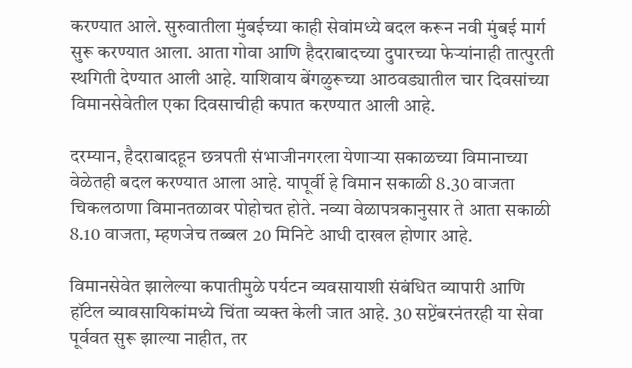करण्यात आले. सुरुवातीला मुंबईच्या काही सेवांमध्ये बदल करून नवी मुंबई मार्ग सुरू करण्यात आला. आता गोवा आणि हैदराबादच्या दुपारच्या फेऱ्यांनाही तात्पुरती स्थगिती देण्यात आली आहे. याशिवाय बेंगळुरूच्या आठवड्यातील चार दिवसांच्या विमानसेवेतील एका दिवसाचीही कपात करण्यात आली आहे.

दरम्यान, हैदराबादहून छत्रपती संभाजीनगरला येणाऱ्या सकाळच्या विमानाच्या वेळेतही बदल करण्यात आला आहे. यापूर्वी हे विमान सकाळी 8.30 वाजता चिकलठाणा विमानतळावर पोहोचत होते. नव्या वेळापत्रकानुसार ते आता सकाळी 8.10 वाजता, म्हणजेच तब्बल 20 मिनिटे आधी दाखल होणार आहे.

विमानसेवेत झालेल्या कपातीमुळे पर्यटन व्यवसायाशी संबंधित व्यापारी आणि हॉटेल व्यावसायिकांमध्ये चिंता व्यक्त केली जात आहे. 30 सप्टेंबरनंतरही या सेवा पूर्ववत सुरू झाल्या नाहीत, तर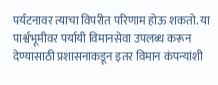पर्यटनावर त्याचा विपरीत परिणाम होऊ शकतो. या पार्श्वभूमीवर पर्यायी विमानसेवा उपलब्ध करून देण्यासाठी प्रशासनाकडून इतर विमान कंपन्यांशी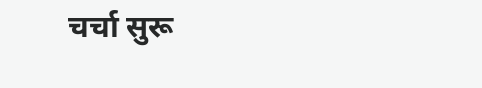चर्चा सुरू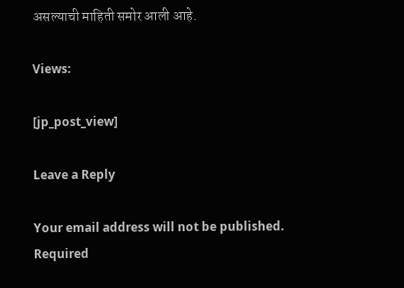असल्याची माहिती समोर आली आहे.

Views:

[jp_post_view]

Leave a Reply

Your email address will not be published. Required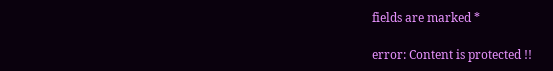fields are marked *

error: Content is protected !!